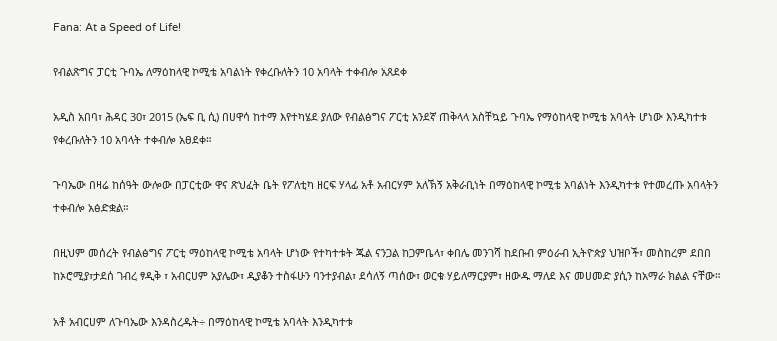Fana: At a Speed of Life!

የብልጽግና ፓርቲ ጉባኤ ለማዕከላዊ ኮሚቴ አባልነት የቀረቡለትን 10 አባላት ተቀብሎ አጸደቀ

አዲስ አበባ፣ ሕዳር 30፣ 2015 (ኤፍ ቢ ሲ) በሀዋሳ ከተማ እየተካሄደ ያለው የብልፅግና ፖርቲ አንደኛ ጠቅላላ አስቸኳይ ጉባኤ የማዕከላዊ ኮሚቴ አባላት ሆነው እንዲካተቱ የቀረቡለትን 10 አባላት ተቀብሎ አፀደቀ።

ጉባኤው በዛሬ ከሰዓት ውሎው በፓርቲው ዋና ጽህፈት ቤት የፖለቲካ ዘርፍ ሃላፊ አቶ አብርሃም አለኽኝ አቅራቢነት በማዕከላዊ ኮሚቴ አባልነት እንዲካተቱ የተመረጡ አባላትን ተቀብሎ አፅድቋል።

በዚህም መሰረት የብልፅግና ፖርቲ ማዕከላዊ ኮሚቴ አባላት ሆነው የተካተቱት ጁል ናንጋል ከጋምቤላ፣ ቀበሌ መንገሻ ከደቡብ ምዕራብ ኢትዮጵያ ህዝቦች፣ መስከረም ደበበ ከኦሮሚያ፣ታደሰ ገብረ ፃዲቅ ፣ አብርሀም አያሌው፣ ዲያቆን ተስፋሁን ባንተያብል፣ ደሳለኝ ጣሰው፣ ወርቁ ሃይለማርያም፣ ዘውዱ ማለደ እና መሀመድ ያሲን ከአማራ ክልል ናቸው።

አቶ አብርሀም ለጉባኤው እንዳስረዱት÷ በማዕከላዊ ኮሚቴ አባላት እንዲካተቱ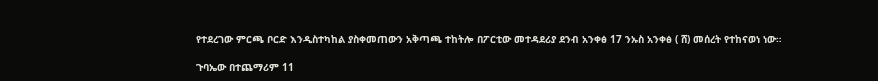የተደረገው ምርጫ ቦርድ እንዲስተካከል ያስቀመጠውን አቅጣጫ ተከትሎ በፖርቲው መተዳደሪያ ደንብ አንቀፅ 17 ንኡስ አንቀፅ ( ሸ) መሰረት የተከናወነ ነው።

ጉባኤው በተጨማሪም 11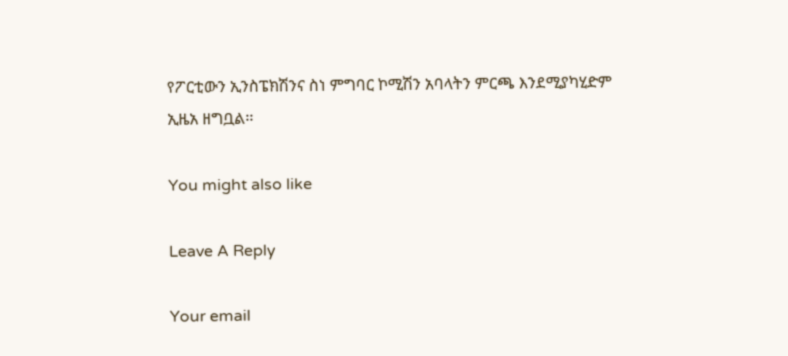የፖርቲውን ኢንስፔክሽንና ስነ ምግባር ኮሚሽን አባላትን ምርጫ እንደሚያካሂድም ኢዜአ ዘግቧል፡፡

You might also like

Leave A Reply

Your email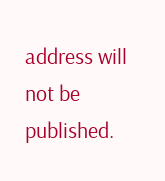address will not be published.